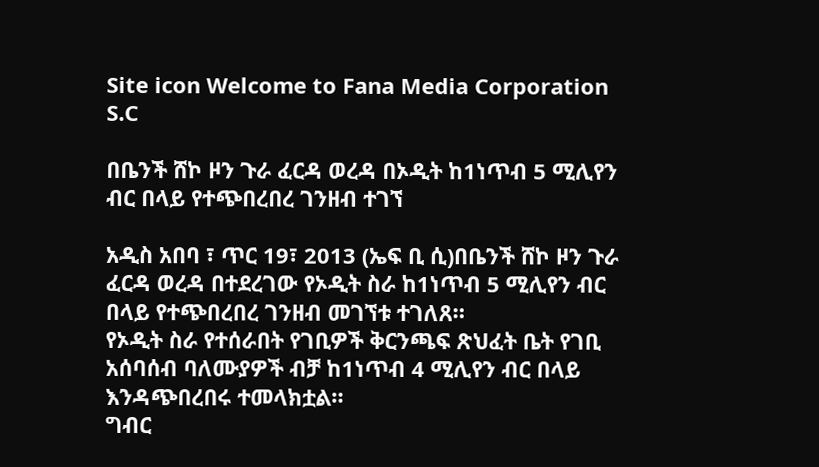Site icon Welcome to Fana Media Corporation S.C

በቤንች ሸኮ ዞን ጉራ ፈርዳ ወረዳ በኦዲት ከ1ነጥብ 5 ሚሊየን ብር በላይ የተጭበረበረ ገንዘብ ተገኘ

አዲስ አበባ ፣ ጥር 19፣ 2013 (ኤፍ ቢ ሲ)በቤንች ሸኮ ዞን ጉራ ፈርዳ ወረዳ በተደረገው የኦዲት ስራ ከ1ነጥብ 5 ሚሊየን ብር በላይ የተጭበረበረ ገንዘብ መገኘቱ ተገለጸ።
የኦዲት ስራ የተሰራበት የገቢዎች ቅርንጫፍ ጽህፈት ቤት የገቢ አሰባሰብ ባለሙያዎች ብቻ ከ1ነጥብ 4 ሚሊየን ብር በላይ እንዳጭበረበሩ ተመላክቷል።
ግብር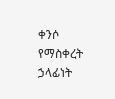ቀንሶ የማስቀረት ኃላፊነት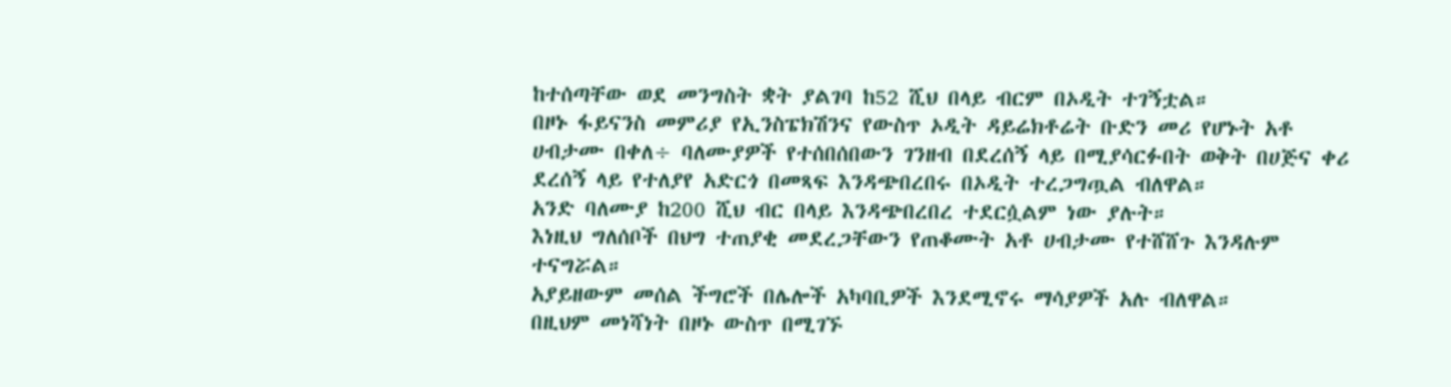ከተሰጣቸው ወደ መንግስት ቋት ያልገባ ከ52 ሺህ በላይ ብርም በኦዲት ተገኝቷል።
በዞኑ ፋይናንስ መምሪያ የኢንስፔክሽንና የውስጥ ኦዲት ዳይሬክቶሬት ቡድን መሪ የሆኑት አቶ ሀብታሙ በቀለ÷ ባለሙያዎች የተሰበሰበውን ገንዘብ በደረሰኝ ላይ በሚያሳርፉበት ወቅት በሀጅና ቀሪ ደረሰኝ ላይ የተለያየ አድርጎ በመጻፍ እንዳጭበረበሩ በኦዲት ተረጋግጧል ብለዋል።
አንድ ባለሙያ ከ200 ሺህ ብር በላይ እንዳጭበረበረ ተደርሷልም ነው ያሉት።
እነዚህ ግለሰቦች በህግ ተጠያቂ መደረጋቸውን የጠቆሙት አቶ ሀብታሙ የተሸሸጉ እንዳሉም ተናግሯል።
አያይዘውም መሰል ችግሮች በሌሎች አካባቢዎች እንደሚኖሩ ማሳያዎች አሉ ብለዋል።
በዚህም መነሻነት በዞኑ ውስጥ በሚገኙ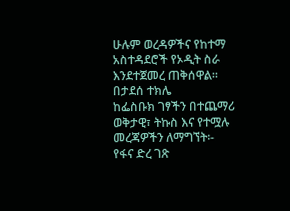ሁሉም ወረዳዎችና የከተማ አስተዳደሮች የኦዲት ስራ እንደተጀመረ ጠቅሰዋል።
በታደሰ ተክሌ
ከፌስቡክ ገፃችን በተጨማሪ ወቅታዊ፣ ትኩስ እና የተሟሉ መረጃዎችን ለማግኘት፡-
የፋና ድረ ገጽ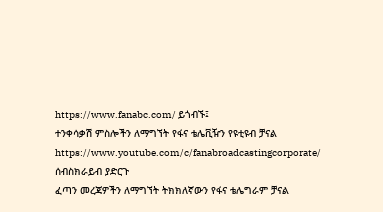https://www.fanabc.com/ ይጎብኙ፤
ተንቀሳቃሽ ምስሎችን ለማግኘት የፋና ቴሌቪዥን የዩቲዩብ ቻናል https://www.youtube.com/c/fanabroadcastingcorporate/ ሰብስክራይብ ያድርጉ
ፈጣን መረጃዎችን ለማግኘት ትክክለኛውን የፋና ቴሌግራም ቻናል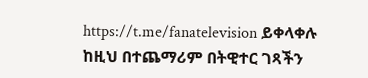https://t.me/fanatelevision ይቀላቀሉ
ከዚህ በተጨማሪም በትዊተር ገጻችን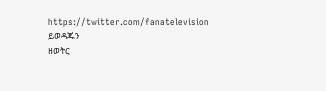https://twitter.com/fanatelevision ይወዳጁን
ዘወትር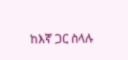ከእኛ ጋር ስላሉ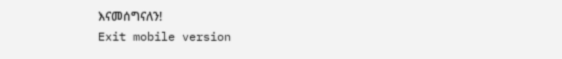እናመሰግናለን!
Exit mobile version